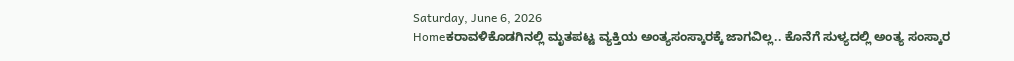Saturday, June 6, 2026
Homeಕರಾವಳಿಕೊಡಗಿನಲ್ಲಿ ಮೃತಪಟ್ಟ ವ್ಯಕ್ತಿಯ ಅಂತ್ಯಸಂಸ್ಕಾರಕ್ಕೆ ಜಾಗವಿಲ್ಲ.. ಕೊನೆಗೆ ಸುಳ್ಯದಲ್ಲಿ ಅಂತ್ಯ ಸಂಸ್ಕಾರ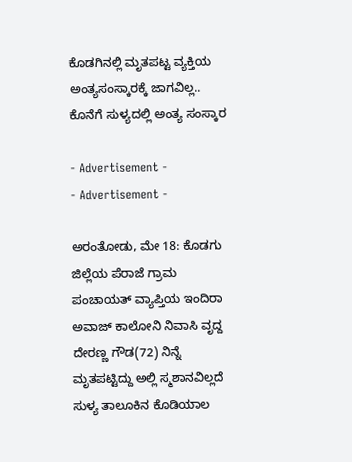ಕೊಡಗಿನಲ್ಲಿ ಮೃತಪಟ್ಟ ವ್ಯಕ್ತಿಯ ಅಂತ್ಯಸಂಸ್ಕಾರಕ್ಕೆ ಜಾಗವಿಲ್ಲ.. ಕೊನೆಗೆ ಸುಳ್ಯದಲ್ಲಿ ಅಂತ್ಯ ಸಂಸ್ಕಾರ

- Advertisement -
- Advertisement -

ಅರಂತೋಡು, ಮೇ 18: ಕೊಡಗು ಜಿಲ್ಲೆಯ ಪೆರಾಜೆ ಗ್ರಾಮ ಪಂಚಾಯತ್ ವ್ಯಾಪ್ತಿಯ ಇಂದಿರಾ ಅವಾಜ್ ಕಾಲೋನಿ ನಿವಾಸಿ ವೃದ್ದ ದೇರಣ್ಣ ಗೌಡ(72) ನಿನ್ನೆ ಮೃತಪಟ್ಟಿದ್ದು ಅಲ್ಲಿ ಸ್ಮಶಾನವಿಲ್ಲದೆ ಸುಳ್ಯ ತಾಲೂಕಿನ ಕೊಡಿಯಾಲ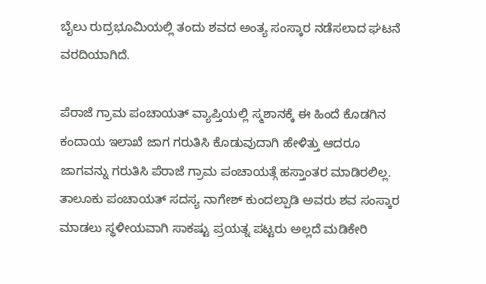ಬೈಲು ರುದ್ರಭೂಮಿಯಲ್ಲಿ ತಂದು ಶವದ ಅಂತ್ಯ ಸಂಸ್ಕಾರ ನಡೆಸಲಾದ ಘಟನೆ ವರದಿಯಾಗಿದೆ.

ಪೆರಾಜೆ ಗ್ರಾಮ ಪಂಚಾಯತ್ ವ್ಯಾಪ್ತಿಯಲ್ಲಿ ಸ್ಮಶಾನಕ್ಕೆ ಈ ಹಿಂದೆ ಕೊಡಗಿನ ಕಂದಾಯ ಇಲಾಖೆ ಜಾಗ ಗರುತಿಸಿ ಕೊಡುವುದಾಗಿ ಹೇಳಿತ್ತು ಆದರೂ ಜಾಗವನ್ನು ಗರುತಿಸಿ ಪೆರಾಜೆ ಗ್ರಾಮ ಪಂಚಾಯತ್ಗೆ ಹಸ್ತಾಂತರ ಮಾಡಿರಲಿಲ್ಲ. ತಾಲೂಕು ಪಂಚಾಯತ್ ಸದಸ್ಯ ನಾಗೇಶ್ ಕುಂದಲ್ಪಾಡಿ ಅವರು ಶವ ಸಂಸ್ಕಾರ ಮಾಡಲು ಸ್ಥಳೀಯವಾಗಿ ಸಾಕಷ್ಟು ಪ್ರಯತ್ನ ಪಟ್ಟರು ಅಲ್ಲದೆ ಮಡಿಕೇರಿ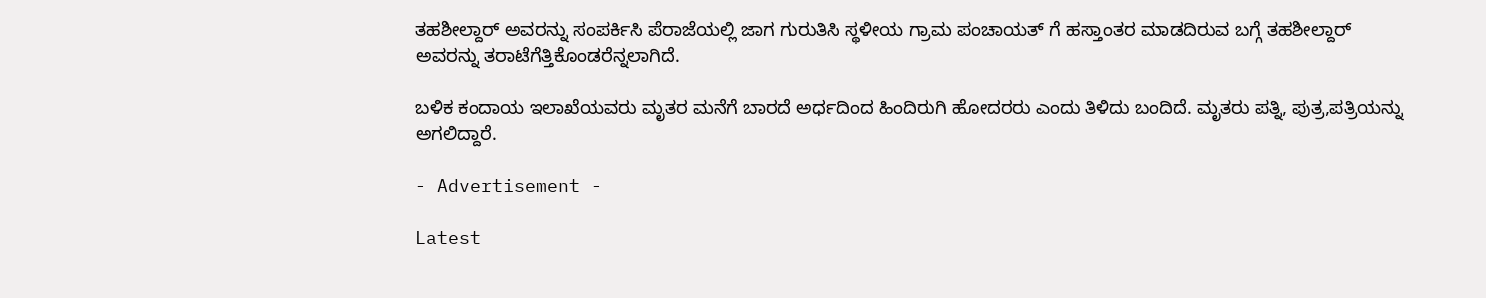ತಹಶೀಲ್ದಾರ್ ಅವರನ್ನು ಸಂಪರ್ಕಿಸಿ ಪೆರಾಜೆಯಲ್ಲಿ ಜಾಗ ಗುರುತಿಸಿ ಸ್ಥಳೀಯ ಗ್ರಾಮ ಪಂಚಾಯತ್ ಗೆ ಹಸ್ತಾಂತರ ಮಾಡದಿರುವ ಬಗ್ಗೆ ತಹಶೀಲ್ದಾರ್ ಅವರನ್ನು ತರಾಟೆಗೆತ್ತಿಕೊಂಡರೆನ್ನಲಾಗಿದೆ.

ಬಳಿಕ ಕಂದಾಯ ಇಲಾಖೆಯವರು ಮೃತರ ಮನೆಗೆ ಬಾರದೆ ಅರ್ಧದಿಂದ ಹಿಂದಿರುಗಿ ಹೋದರರು ಎಂದು ತಿಳಿದು ಬಂದಿದೆ. ಮೃತರು ಪತ್ನಿ, ಪುತ್ರ,ಪತ್ರಿಯನ್ನು ಅಗಲಿದ್ದಾರೆ.

- Advertisement -

Latest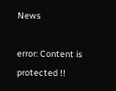News

error: Content is protected !!